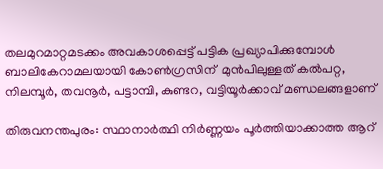തലമുറമാറ്റമടക്കം അവകാശപ്പെട്ട് പട്ടിക പ്രഖ്യാപിക്കുമ്പോള്‍ ബാലികേറാമലയായി കോണ്‍ഗ്രസിന്  മുന്‍പിലുള്ളത് കല്‍പറ്റ, നിലമ്പൂര്‍, തവനൂര്‍, പട്ടാമ്പി, കുണ്ടറ, വട്ടിയൂര്‍ക്കാവ് മണ്ഡലങ്ങളാണ്

തിരുവനന്തപുരം: സ്ഥാനാര്‍ത്ഥി നിര്‍ണ്ണയം പൂര്‍ത്തിയാക്കാത്ത ആറ്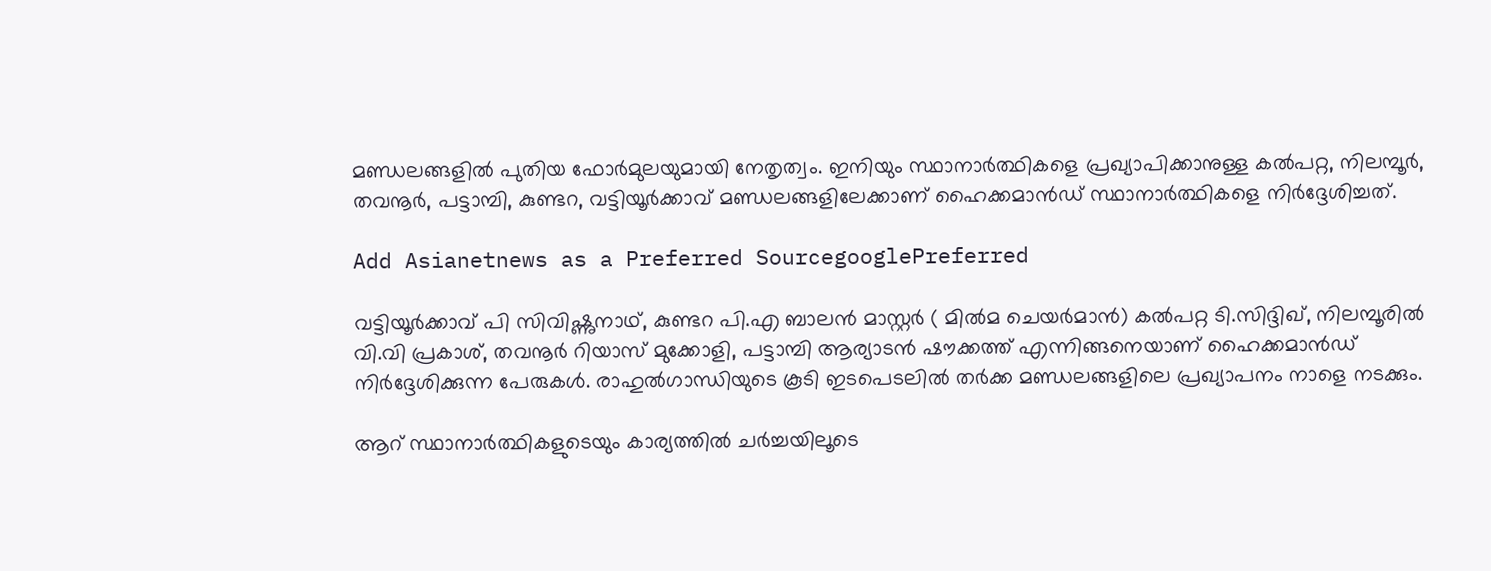മണ്ഡലങ്ങളില്‍ പുതിയ ഫോര്‍മുലയുമായി നേതൃത്വം. ഇനിയും സ്ഥാനാര്‍ത്ഥികളെ പ്രഖ്യാപിക്കാനുള്ള കല്‍പറ്റ, നിലമ്പൂര്‍, തവനൂര്‍, പട്ടാമ്പി, കുണ്ടറ, വട്ടിയൂര്‍ക്കാവ് മണ്ഡലങ്ങളിലേക്കാണ് ഹൈക്കമാൻഡ് സ്ഥാനാര്‍ത്ഥികളെ നിര്‍ദ്ദേശിച്ചത്.

Add Asianetnews as a Preferred SourcegooglePreferred

വട്ടിയൂർക്കാവ് പി സിവിഷ്ണുനാഥ്, കുണ്ടറ പി.എ ബാലൻ മാസ്റ്റർ ( മിൽമ ചെയർമാൻ) കൽപറ്റ ടി.സിദ്ദിഖ്, നിലമ്പൂരിൽ വി.വി പ്രകാശ്, തവനൂർ റിയാസ് മുക്കോളി, പട്ടാമ്പി ആര്യാടൻ ഷൗക്കത്ത് എന്നിങ്ങനെയാണ് ഹൈക്കമാൻഡ് നി‍ര്‍ദ്ദേശിക്കുന്ന പേരുകൾ. രാഹുല്‍ഗാന്ധിയുടെ കൂടി ഇടപെടലില്‍ തര്‍ക്ക മണ്ഡലങ്ങളിലെ പ്രഖ്യാപനം നാളെ നടക്കും.

ആറ് സ്ഥാനാർത്ഥികളുടെയും കാര്യത്തിൽ ചർച്ചയിലൂടെ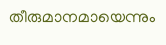തീരുമാനമായെന്നും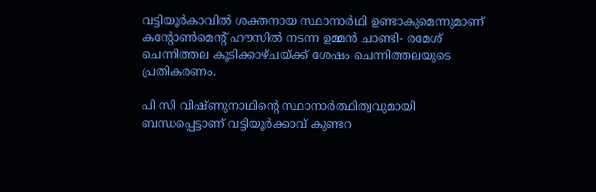വട്ടിയൂർകാവിൽ ശക്തനായ സ്ഥാനാർഥി ഉണ്ടാകുമെന്നുമാണ് കന്റോൺമെന്റ് ഹൗസിൽ നടന്ന ഉമ്മൻ ചാണ്ടി- രമേശ് ചെന്നിത്തല കൂടിക്കാഴ്ചയ്ക്ക് ശേഷം ചെന്നിത്തലയുടെ പ്രതികരണം.

പി സി വിഷ്ണുനാഥിന്‍റെ സ്ഥാനാര്‍ത്ഥിത്വവുമായി ബന്ധപ്പെട്ടാണ് വട്ടിയൂര്‍ക്കാവ് കുണ്ടറ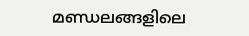മണ്ഡലങ്ങളിലെ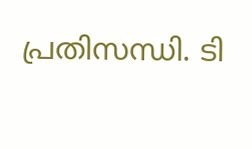പ്രതിസന്ധി. ടി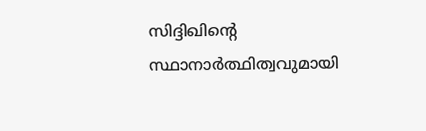സിദ്ദിഖിന്‍റെ സ്ഥാനാര്‍ത്ഥിത്വവുമായി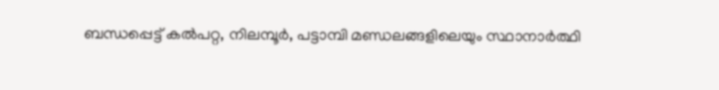ബന്ധപ്പെട്ട് കല്‍പറ്റ, നിലമ്പൂര്‍, പട്ടാമ്പി മണ്ഡലങ്ങളിലെയും സ്ഥാനാര്‍ത്ഥി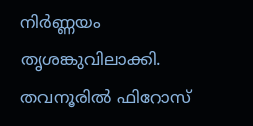നിര്‍ണ്ണയം തൃശങ്കുവിലാക്കി. തവനൂരില്‍ ഫിറോസ്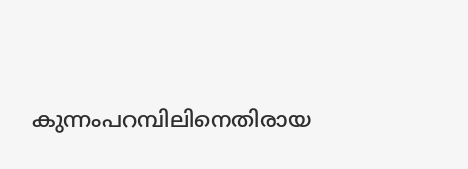കുന്നംപറമ്പിലിനെതിരായ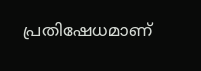പ്രതിഷേധമാണ്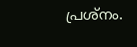പ്രശ്നം.